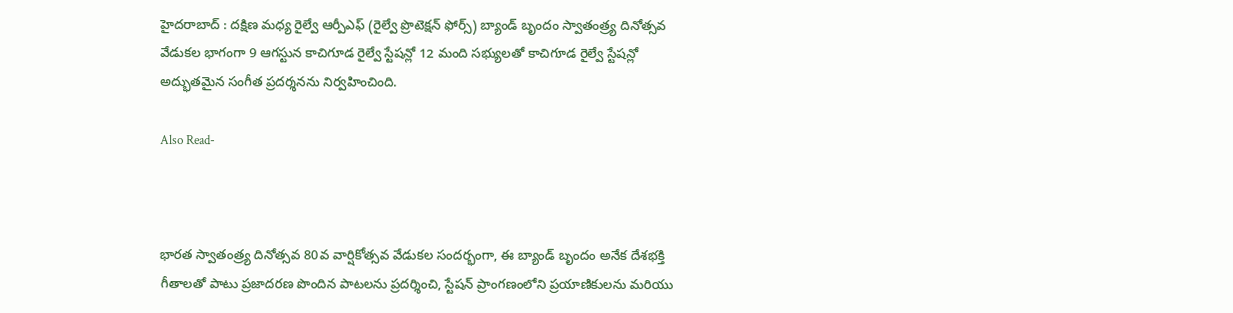హైదరాబాద్ : దక్షిణ మధ్య రైల్వే ఆర్పీఎఫ్ (రైల్వే ప్రొటెక్షన్ ఫోర్స్) బ్యాండ్ బృందం స్వాతంత్ర్య దినోత్సవ వేడుకల భాగంగా 9 ఆగస్టున కాచిగూడ రైల్వే స్టేషన్లో 12 మంది సభ్యులతో కాచిగూడ రైల్వే స్టేషన్లో అద్భుతమైన సంగీత ప్రదర్శనను నిర్వహించింది.

Also Read-



భారత స్వాతంత్ర్య దినోత్సవ 80వ వార్షికోత్సవ వేడుకల సందర్భంగా, ఈ బ్యాండ్ బృందం అనేక దేశభక్తి గీతాలతో పాటు ప్రజాదరణ పొందిన పాటలను ప్రదర్శించి, స్టేషన్ ప్రాంగణంలోని ప్రయాణికులను మరియు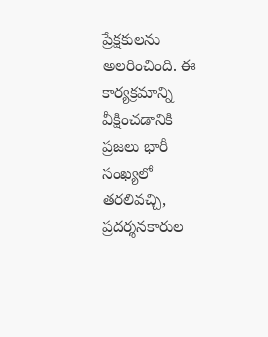ప్రేక్షకులను అలరించింది. ఈ కార్యక్రమాన్ని వీక్షించడానికి ప్రజలు భారీ సంఖ్యలో తరలివచ్చి, ప్రదర్శనకారుల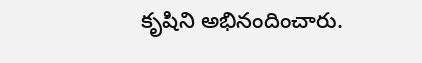కృషిని అభినందించారు.